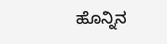ಹೊನ್ನಿನ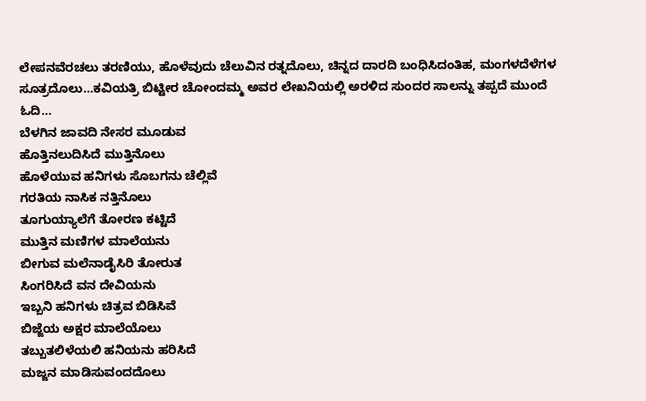ಲೇಪನವೆರಚಲು ತರಣಿಯು, ಹೊಳೆವುದು ಚೆಲುವಿನ ರತ್ನದೊಲು, ಚಿನ್ನದ ದಾರದಿ ಬಂಧಿಸಿದಂತಿಹ, ಮಂಗಳದೆಳೆಗಳ ಸೂತ್ರದೊಲು…ಕವಿಯತ್ರಿ ಬಿಟ್ಟೀರ ಚೋಂದಮ್ಮ ಅವರ ಲೇಖನಿಯಲ್ಲಿ ಅರಳಿದ ಸುಂದರ ಸಾಲನ್ನು ತಪ್ಪದೆ ಮುಂದೆ ಓದಿ…
ಬೆಳಗಿನ ಜಾವದಿ ನೇಸರ ಮೂಡುವ
ಹೊತ್ತಿನಲುದಿಸಿದೆ ಮುತ್ತಿನೊಲು
ಹೊಳೆಯುವ ಹನಿಗಳು ಸೊಬಗನು ಚೆಲ್ಲಿವೆ
ಗರತಿಯ ನಾಸಿಕ ನತ್ತಿನೊಲು
ತೂಗುಯ್ಯಾಲೆಗೆ ತೋರಣ ಕಟ್ಟಿದೆ
ಮುತ್ತಿನ ಮಣಿಗಳ ಮಾಲೆಯನು
ಬೀಗುವ ಮಲೆನಾಡೈಸಿರಿ ತೋರುತ
ಸಿಂಗರಿಸಿದೆ ವನ ದೇವಿಯನು
ಇಬ್ಬನಿ ಹನಿಗಳು ಚಿತ್ರವ ಬಿಡಿಸಿವೆ
ಬಿಜ್ಜೆಯ ಅಕ್ಷರ ಮಾಲೆಯೊಲು
ತಬ್ಬುತಲಿಳೆಯಲಿ ಹನಿಯನು ಹರಿಸಿದೆ
ಮಜ್ಜನ ಮಾಡಿಸುವಂದದೊಲು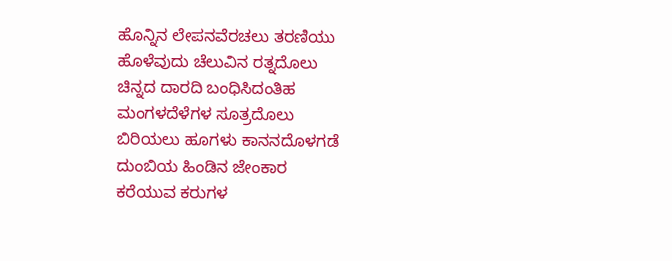ಹೊನ್ನಿನ ಲೇಪನವೆರಚಲು ತರಣಿಯು
ಹೊಳೆವುದು ಚೆಲುವಿನ ರತ್ನದೊಲು
ಚಿನ್ನದ ದಾರದಿ ಬಂಧಿಸಿದಂತಿಹ
ಮಂಗಳದೆಳೆಗಳ ಸೂತ್ರದೊಲು
ಬಿರಿಯಲು ಹೂಗಳು ಕಾನನದೊಳಗಡೆ
ದುಂಬಿಯ ಹಿಂಡಿನ ಜೇಂಕಾರ
ಕರೆಯುವ ಕರುಗಳ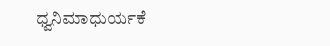ಧ್ವನಿಮಾಧುರ್ಯಕೆ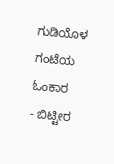ಗುಡಿಯೊಳ ಗಂಟೆಯ ಓಂಕಾರ
- ಬಿಟ್ಟೀರ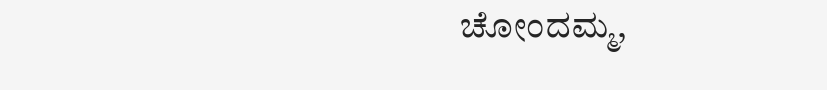ಚೋಂದಮ್ಮ,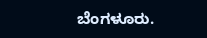ಬೆಂಗಳೂರು.